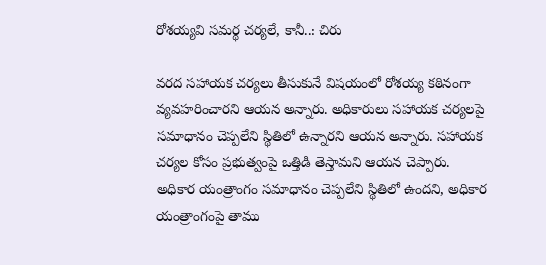రోశయ్యవి సమర్థ చర్యలే, కానీ..: చిరు

వరద సహాయక చర్యలు తీసుకునే విషయంలో రోశయ్య కఠినంగా వ్యవహరించారని ఆయన అన్నారు. అధికారులు సహాయక చర్యలపై సమాధానం చెప్పలేని స్థితిలో ఉన్నారని ఆయన అన్నారు. సహాయక చర్యల కోసం ప్రభుత్వంపై ఒత్తిడి తెస్తామని ఆయన చెప్పారు. అధికార యంత్రాంగం సమాధానం చెప్పలేని స్థితిలో ఉందని, అధికార యంత్రాంగంపై తాము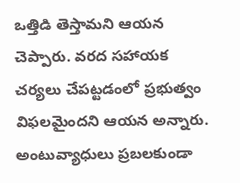ఒత్తిడి తెస్తామని ఆయన చెప్పారు. వరద సహాయక చర్యలు చేపట్టడంలో ప్రభుత్వం విఫలమైందని ఆయన అన్నారు. అంటువ్యాధులు ప్రబలకుండా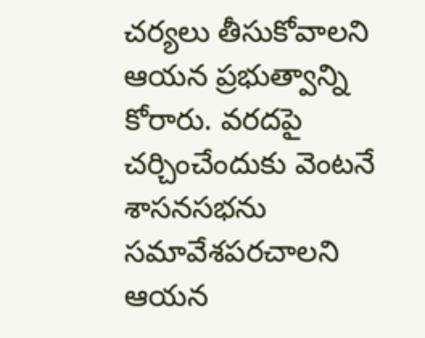చర్యలు తీసుకోవాలని ఆయన ప్రభుత్వాన్ని కోరారు. వరదపై చర్చించేందుకు వెంటనే శాసనసభను సమావేశపరచాలని ఆయన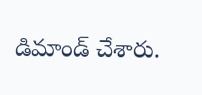డిమాండ్ చేశారు.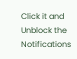Click it and Unblock the Notifications